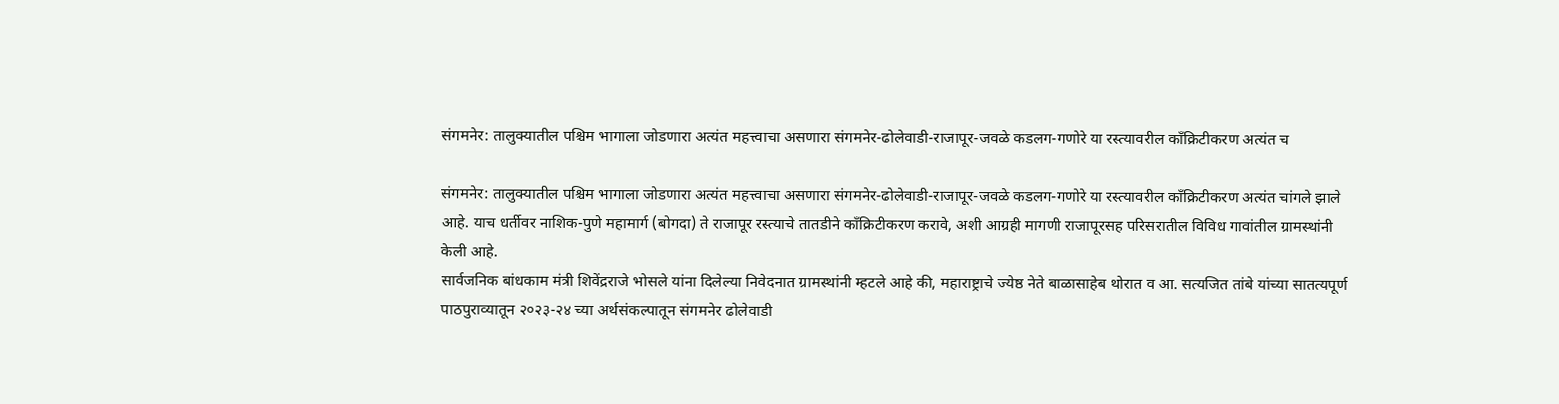संगमनेर: तालुक्यातील पश्चिम भागाला जोडणारा अत्यंत महत्त्वाचा असणारा संगमनेर-ढोलेवाडी-राजापूर-जवळे कडलग-गणोरे या रस्त्यावरील काँक्रिटीकरण अत्यंत च

संगमनेर: तालुक्यातील पश्चिम भागाला जोडणारा अत्यंत महत्त्वाचा असणारा संगमनेर-ढोलेवाडी-राजापूर-जवळे कडलग-गणोरे या रस्त्यावरील काँक्रिटीकरण अत्यंत चांगले झाले आहे. याच धर्तीवर नाशिक-पुणे महामार्ग (बोगदा) ते राजापूर रस्त्याचे तातडीने काँक्रिटीकरण करावे, अशी आग्रही मागणी राजापूरसह परिसरातील विविध गावांतील ग्रामस्थांनी केली आहे.
सार्वजनिक बांधकाम मंत्री शिवेंद्रराजे भोसले यांना दिलेल्या निवेदनात ग्रामस्थांनी म्हटले आहे की, महाराष्ट्राचे ज्येष्ठ नेते बाळासाहेब थोरात व आ. सत्यजित तांबे यांच्या सातत्यपूर्ण पाठपुराव्यातून २०२३-२४ च्या अर्थसंकल्पातून संगमनेर ढोलेवाडी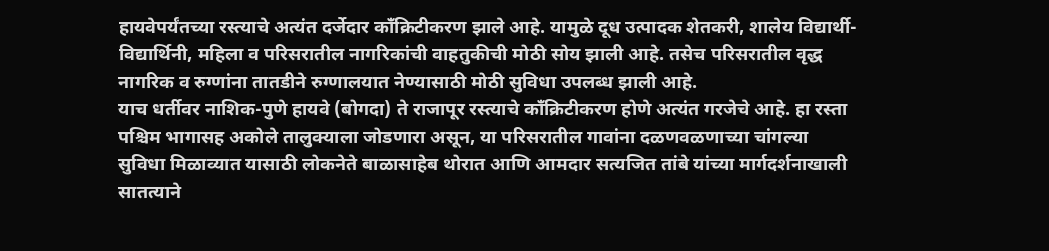हायवेपर्यंतच्या रस्त्याचे अत्यंत दर्जेदार काँक्रिटीकरण झाले आहे. यामुळे दूध उत्पादक शेतकरी, शालेय विद्यार्थी-विद्यार्थिनी, महिला व परिसरातील नागरिकांची वाहतुकीची मोठी सोय झाली आहे. तसेच परिसरातील वृद्ध नागरिक व रुग्णांना तातडीने रुग्णालयात नेण्यासाठी मोठी सुविधा उपलब्ध झाली आहे.
याच धर्तीवर नाशिक-पुणे हायवे (बोगदा) ते राजापूर रस्त्याचे काँक्रिटीकरण होणे अत्यंत गरजेचे आहे. हा रस्ता पश्चिम भागासह अकोले तालुक्याला जोडणारा असून, या परिसरातील गावांना दळणवळणाच्या चांगल्या सुविधा मिळाव्यात यासाठी लोकनेते बाळासाहेब थोरात आणि आमदार सत्यजित तांबे यांच्या मार्गदर्शनाखाली सातत्याने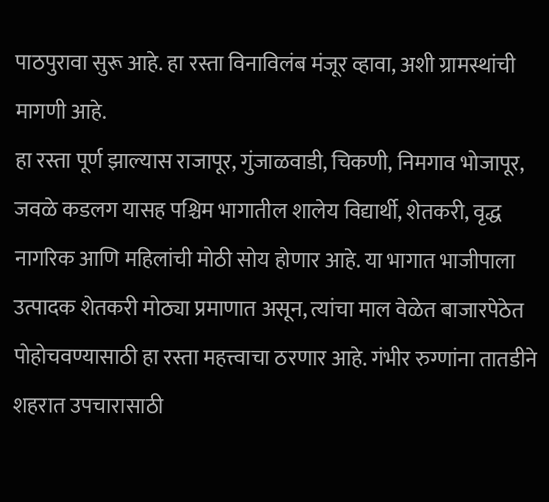पाठपुरावा सुरू आहे. हा रस्ता विनाविलंब मंजूर व्हावा, अशी ग्रामस्थांची मागणी आहे.
हा रस्ता पूर्ण झाल्यास राजापूर, गुंजाळवाडी, चिकणी, निमगाव भोजापूर, जवळे कडलग यासह पश्चिम भागातील शालेय विद्यार्थी, शेतकरी, वृद्ध नागरिक आणि महिलांची मोठी सोय होणार आहे. या भागात भाजीपाला उत्पादक शेतकरी मोठ्या प्रमाणात असून, त्यांचा माल वेळेत बाजारपेठेत पोहोचवण्यासाठी हा रस्ता महत्त्वाचा ठरणार आहे. गंभीर रुग्णांना तातडीने शहरात उपचारासाठी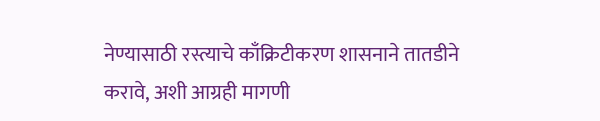नेण्यासाठी रस्त्याचे काँक्रिटीकरण शासनाने तातडीने करावे, अशी आग्रही मागणी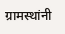ग्रामस्थांनी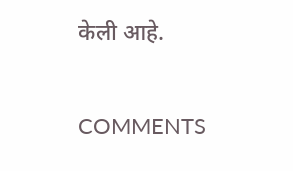केली आहे.

COMMENTS